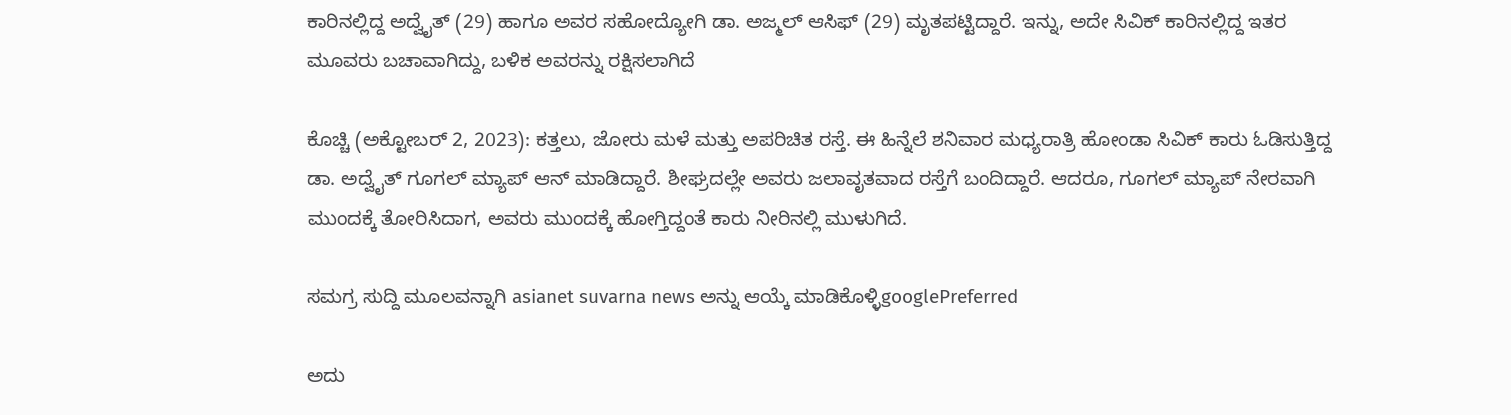ಕಾರಿನಲ್ಲಿದ್ದ ಅದ್ವೈತ್ (29) ಹಾಗೂ ಅವರ ಸಹೋದ್ಯೋಗಿ ಡಾ. ಅಜ್ಮಲ್ ಆಸಿಫ್ (29) ಮೃತಪಟ್ಟಿದ್ದಾರೆ. ಇನ್ನು, ಅದೇ ಸಿವಿಕ್‌ ಕಾರಿನಲ್ಲಿದ್ದ ಇತರ ಮೂವರು ಬಚಾವಾಗಿದ್ದು, ಬಳಿಕ ಅವರನ್ನು ರಕ್ಷಿಸಲಾಗಿದೆ

ಕೊಚ್ಚಿ (ಅಕ್ಟೋಬರ್ 2, 2023): ಕತ್ತಲು, ಜೋರು ಮಳೆ ಮತ್ತು ಅಪರಿಚಿತ ರಸ್ತೆ. ಈ ಹಿನ್ನೆಲೆ ಶನಿವಾರ ಮಧ್ಯರಾತ್ರಿ ಹೋಂಡಾ ಸಿವಿಕ್‌ ಕಾರು ಓಡಿಸುತ್ತಿದ್ದ ಡಾ. ಅದ್ವೈತ್‌ ಗೂಗಲ್‌ ಮ್ಯಾಪ್‌ ಆನ್‌ ಮಾಡಿದ್ದಾರೆ. ಶೀಘ್ರದಲ್ಲೇ ಅವರು ಜಲಾವೃತವಾದ ರಸ್ತೆಗೆ ಬಂದಿದ್ದಾರೆ. ಆದರೂ, ಗೂಗಲ್‌ ಮ್ಯಾಪ್‌ ನೇರವಾಗಿ ಮುಂದಕ್ಕೆ ತೋರಿಸಿದಾಗ, ಅವರು ಮುಂದಕ್ಕೆ ಹೋಗ್ತಿದ್ದಂತೆ ಕಾರು ನೀರಿನಲ್ಲಿ ಮುಳುಗಿದೆ.

ಸಮಗ್ರ ಸುದ್ದಿ ಮೂಲವನ್ನಾಗಿ asianet suvarna news ಅನ್ನು ಆಯ್ಕೆ ಮಾಡಿಕೊಳ್ಳಿgooglePreferred

ಅದು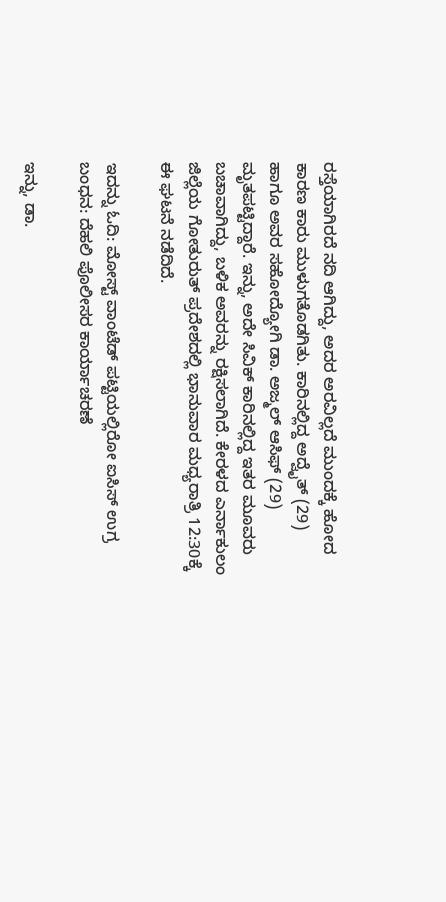ರಸ್ತೆಯಾಗಿರದೆ ನದಿ ಆಗಿದ್ದು, ಅದರ ಅರವಿಲ್ಲದೆ ಮುಂದಕ್ಕೆ ಹೋದ ಕಾರಣ ಕಾರು ಮುಳುಗತೊಡಗಿತು. ಕಾರಿನಲ್ಲಿದ್ದ ಅದ್ವೈತ್ (29) ಹಾಗೂ ಅವರ ಸಹೋದ್ಯೋಗಿ ಡಾ. ಅಜ್ಮಲ್ ಆಸಿಫ್ (29) ಮೃತಪಟ್ಟಿದ್ದಾರೆ. ಇನ್ನು, ಅದೇ ಸಿವಿಕ್‌ ಕಾರಿನಲ್ಲಿದ್ದ ಇತರ ಮೂವರು ಬಚಾವಾಗಿದ್ದು, ಬಳಿಕ ಅವರನ್ನು ರಕ್ಷಿಸಲಾಗಿದೆ. ಕೇರಳದ ಎರ್ನಾಕುಲಂ ಜಿಲ್ಲೆಯ ಗೋತುರುತ್ ಪ್ರದೇಶದಲ್ಲಿ ಭಾನುವಾರ ಮಧ್ಯರಾತ್ರಿ 12:30ಕ್ಕೆ ಈ ಘಟನೆ ನಡೆದಿದೆ.

ಇದನ್ನು ಓದಿ: ಮೋಸ್ಟ್‌ ವಾಂಟೆಡ್‌ ಪಟ್ಟಿಯಲ್ಲಿರೋ ಐಸಿಸ್‌ ಉಗ್ರ ಬಂಧನ: ದೆಹಲಿ ಪೊಲೀಸರ ಕಾರ್ಯಾಚರಣೆ

ಇನ್ನು, ಡಾ.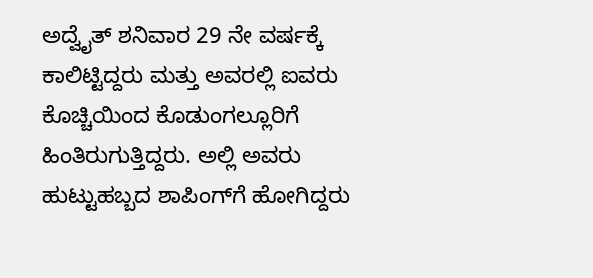ಅದ್ವೈತ್ ಶನಿವಾರ 29 ನೇ ವರ್ಷಕ್ಕೆ ಕಾಲಿಟ್ಟಿದ್ದರು ಮತ್ತು ಅವರಲ್ಲಿ ಐವರು ಕೊಚ್ಚಿಯಿಂದ ಕೊಡುಂಗಲ್ಲೂರಿಗೆ ಹಿಂತಿರುಗುತ್ತಿದ್ದರು. ಅಲ್ಲಿ ಅವರು ಹುಟ್ಟುಹಬ್ಬದ ಶಾಪಿಂಗ್‌ಗೆ ಹೋಗಿದ್ದರು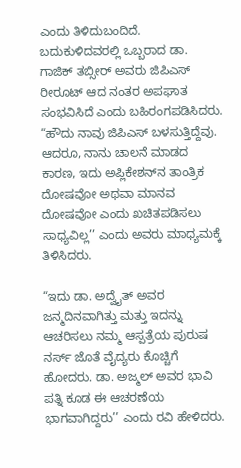ಎಂದು ತಿಳಿದುಬಂದಿದೆ. ಬದುಕುಳಿದವರಲ್ಲಿ ಒಬ್ಬರಾದ ಡಾ. ಗಾಜಿಕ್ ತಬ್ಸೀರ್ ಅವರು ಜಿಪಿಎಸ್ ರೀರೂಟ್‌ ಆದ ನಂತರ ಅಪಘಾತ ಸಂಭವಿಸಿದೆ ಎಂದು ಬಹಿರಂಗಪಡಿಸಿದರು. “ಹೌದು ನಾವು ಜಿಪಿಎಸ್ ಬಳಸುತ್ತಿದ್ದೆವು. ಆದರೂ, ನಾನು ಚಾಲನೆ ಮಾಡದ ಕಾರಣ, ಇದು ಅಪ್ಲಿಕೇಶನ್‌ನ ತಾಂತ್ರಿಕ ದೋಷವೋ ಅಥವಾ ಮಾನವ ದೋಷವೋ ಎಂದು ಖಚಿತಪಡಿಸಲು ಸಾಧ್ಯವಿಲ್ಲ’’ ಎಂದು ಅವರು ಮಾಧ್ಯಮಕ್ಕೆ ತಿಳಿಸಿದರು.

“ಇದು ಡಾ. ಅದ್ವೈತ್ ಅವರ ಜನ್ಮದಿನವಾಗಿತ್ತು ಮತ್ತು ಇದನ್ನು ಆಚರಿಸಲು ನಮ್ಮ ಆಸ್ಪತ್ರೆಯ ಪುರುಷ ನರ್ಸ್ ಜೊತೆ ವೈದ್ಯರು ಕೊಚ್ಚಿಗೆ ಹೋದರು. ಡಾ. ಅಜ್ಮಲ್ ಅವರ ಭಾವಿ ಪತ್ನಿ ಕೂಡ ಈ ಆಚರಣೆಯ ಭಾಗವಾಗಿದ್ದರು’’ ಎಂದು ರವಿ ಹೇಳಿದರು.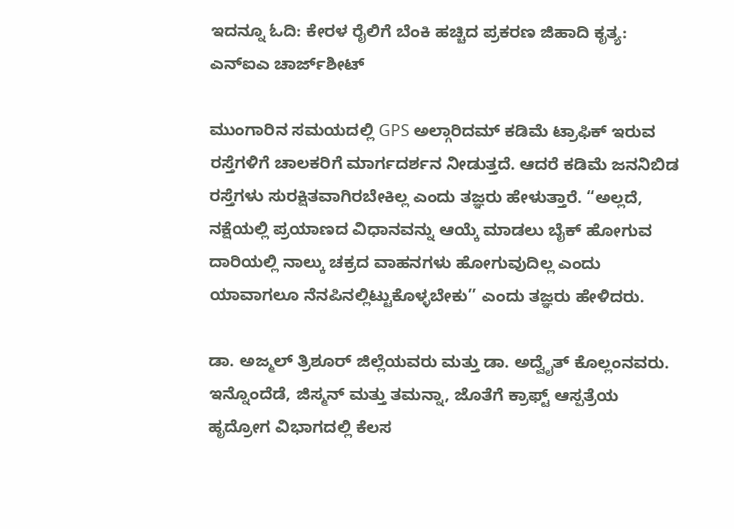ಇದನ್ನೂ ಓದಿ: ಕೇರಳ ರೈಲಿಗೆ ಬೆಂಕಿ ಹಚ್ಚಿದ ಪ್ರಕರಣ ಜಿಹಾದಿ ಕೃತ್ಯ: ಎನ್‌ಐಎ ಚಾರ್ಜ್‌ಶೀಟ್

ಮುಂಗಾರಿನ ಸಮಯದಲ್ಲಿ GPS ಅಲ್ಗಾರಿದಮ್ ಕಡಿಮೆ ಟ್ರಾಫಿಕ್ ಇರುವ ರಸ್ತೆಗಳಿಗೆ ಚಾಲಕರಿಗೆ ಮಾರ್ಗದರ್ಶನ ನೀಡುತ್ತದೆ. ಆದರೆ ಕಡಿಮೆ ಜನನಿಬಿಡ ರಸ್ತೆಗಳು ಸುರಕ್ಷಿತವಾಗಿರಬೇಕಿಲ್ಲ ಎಂದು ತಜ್ಞರು ಹೇಳುತ್ತಾರೆ. “ಅಲ್ಲದೆ, ನಕ್ಷೆಯಲ್ಲಿ ಪ್ರಯಾಣದ ವಿಧಾನವನ್ನು ಆಯ್ಕೆ ಮಾಡಲು ಬೈಕ್ ಹೋಗುವ ದಾರಿಯಲ್ಲಿ ನಾಲ್ಕು ಚಕ್ರದ ವಾಹನಗಳು ಹೋಗುವುದಿಲ್ಲ ಎಂದು ಯಾವಾಗಲೂ ನೆನಪಿನಲ್ಲಿಟ್ಟುಕೊಳ್ಳಬೇಕು’’ ಎಂದು ತಜ್ಞರು ಹೇಳಿದರು.

ಡಾ. ಅಜ್ಮಲ್ ತ್ರಿಶೂರ್ ಜಿಲ್ಲೆಯವರು ಮತ್ತು ಡಾ. ಅದ್ವೈತ್ ಕೊಲ್ಲಂನವರು. ಇನ್ನೊಂದೆಡೆ, ಜಿಸ್ಮನ್ ಮತ್ತು ತಮನ್ನಾ, ಜೊತೆಗೆ ಕ್ರಾಫ್ಟ್ ಆಸ್ಪತ್ರೆಯ ಹೃದ್ರೋಗ ವಿಭಾಗದಲ್ಲಿ ಕೆಲಸ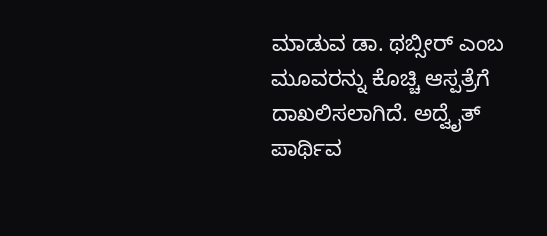ಮಾಡುವ ಡಾ. ಥಬ್ಸೀರ್ ಎಂಬ ಮೂವರನ್ನು ಕೊಚ್ಚಿ ಆಸ್ಪತ್ರೆಗೆ ದಾಖಲಿಸಲಾಗಿದೆ. ಅದ್ವೈತ್ ಪಾರ್ಥಿವ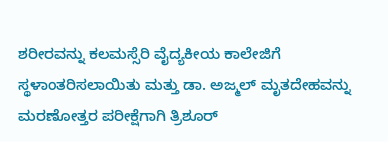ಶರೀರವನ್ನು ಕಲಮಸ್ಸೆರಿ ವೈದ್ಯಕೀಯ ಕಾಲೇಜಿಗೆ ಸ್ಥಳಾಂತರಿಸಲಾಯಿತು ಮತ್ತು ಡಾ. ಅಜ್ಮಲ್ ಮೃತದೇಹವನ್ನು ಮರಣೋತ್ತರ ಪರೀಕ್ಷೆಗಾಗಿ ತ್ರಿಶೂರ್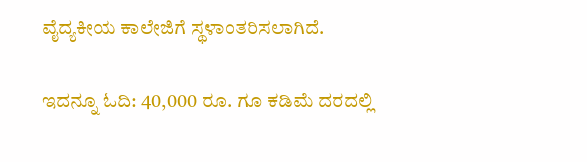ವೈದ್ಯಕೀಯ ಕಾಲೇಜಿಗೆ ಸ್ಥಳಾಂತರಿಸಲಾಗಿದೆ.

ಇದನ್ನೂ ಓದಿ: 40,000 ರೂ. ಗೂ ಕಡಿಮೆ ದರದಲ್ಲಿ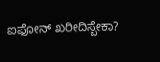ಐಫೋನ್‌ ಖರೀದಿಸ್ಬೇಕಾ?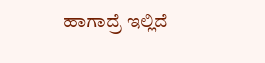ಹಾಗಾದ್ರೆ ಇಲ್ಲಿದೆ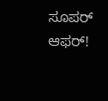ಸೂಪರ್ ಆಫರ್‌!